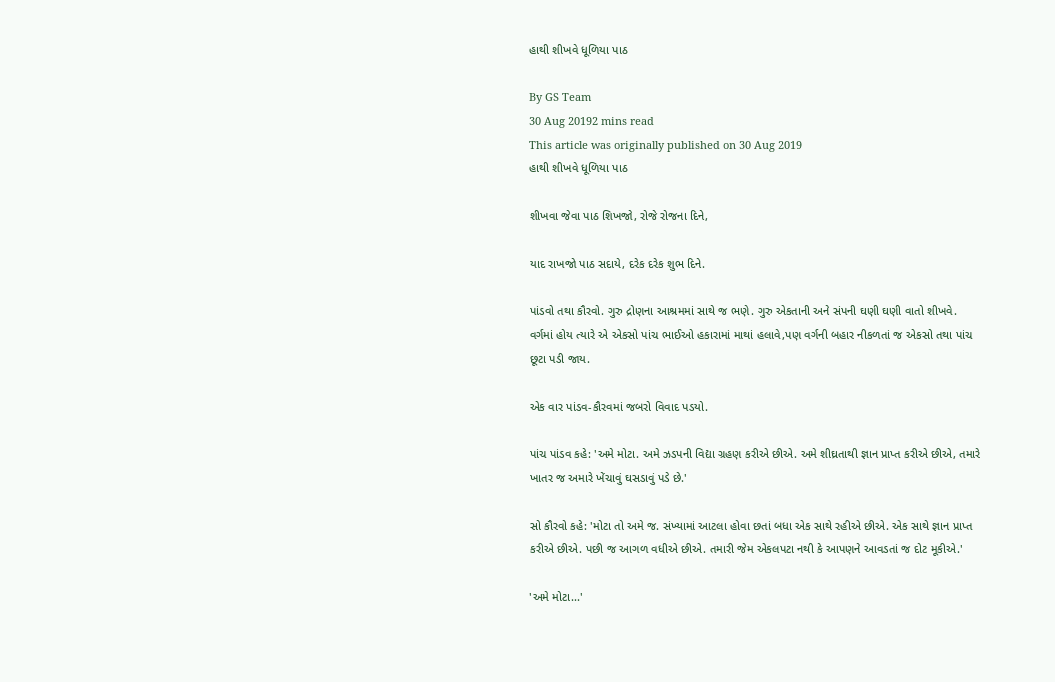હાથી શીખવે ધૂળિયા પાઠ

By GS Team
30 Aug 20192 mins read
This article was originally published on 30 Aug 2019
હાથી શીખવે ધૂળિયા પાઠ

શીખવા જેવા પાઠ શિખજો, રોજે રોજના દિને,

યાદ રાખજો પાઠ સદાયે, દરેક દરેક શુભ દિને.

પાંડવો તથા કૌરવો. ગુરુ દ્રોણના આશ્રમમાં સાથે જ ભણે. ગુરુ એકતાની અને સંપની ઘણી ઘણી વાતો શીખવે. વર્ગમાં હોય ત્યારે એ એકસો પાંચ ભાઈઓ હકારામાં માથાં હલાવે,પણ વર્ગની બહાર નીકળતાં જ એકસો તથા પાંચ છૂટા પડી જાય.

એક વાર પાંડવ-કૌરવમાં જબરો વિવાદ પડયો.

પાંચ પાંડવ કહે: 'અમે મોટા. અમે ઝડપની વિદ્યા ગ્રહણ કરીએ છીએ. અમે શીઘ્રતાથી જ્ઞાન પ્રાપ્ત કરીએ છીએ, તમારે ખાતર જ અમારે ખેંચાવું ઘસડાવું પડે છે.'

સો કૌરવો કહે: 'મોટા તો અમે જ. સંખ્યામાં આટલા હોવા છતાં બધા એક સાથે રહીએ છીએ. એક સાથે જ્ઞાન પ્રાપ્ત કરીએ છીએ. પછી જ આગળ વધીએ છીએ. તમારી જેમ એકલપટા નથી કે આપણને આવડતાં જ દોટ મૂકીએ.'

'અમે મોટા...'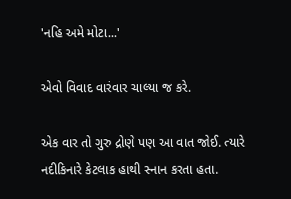'નહિ અમે મોટા...'

એવો વિવાદ વારંવાર ચાલ્યા જ કરે.

એક વાર તો ગુરુ દ્રોણે પણ આ વાત જોઈ. ત્યારે નદીકિનારે કેટલાક હાથી સ્નાન કરતા હતા.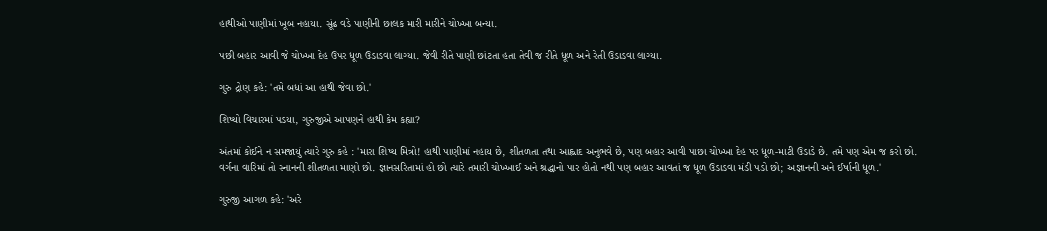હાથીઓ પાણીમાં ખૂબ નહાયા. સૂંઢ વડે પાણીની છાલક મારી મારીને ચોખ્ખા બન્યા.

પછી બહાર આવી જે ચોખ્ખા દેહ ઉપર ધૂળ ઉડાડવા લાગ્યા. જેવી રીતે પાણી છાંટતા હતા તેવી જ રીતે ધૂળ અને રેતી ઉડાડવા લાગ્યા.

ગુરુ દ્રોણ કહે: 'તમે બધાં આ હાથી જેવા છો.'

શિષ્યો વિચારમાં પડયા, ગુરુજીએ આપણને હાથી કેમ કહ્યા?

અંતમાં કોઈને ન સમજાયું ત્યારે ગુરુ કહે : 'મારા શિષ્ય મિત્રો! હાથી પાણીમાં નહાય છે, શીતળતા તથા આહ્લાદ અનુભવે છે, પણ બહાર આવી પાછા ચોખ્ખા દેહ પર ધૂળ-માટી ઉડાડે છે. તમે પણ એમ જ કરો છો. વર્ગના વારિમાં તો સ્નાનની શીતળતા માણો છો. જ્ઞાનસરિતામાં હો છો ત્યારે તમારી ચોખ્ખાઈ અને શ્રદ્ધાનો પાર હોતો નથી પણ બહાર આવતાં જ ધૂળ ઉડાડવા મંડી પડો છો; અજ્ઞાનની અને ઈર્ષાની ધૂળ.'

ગુરુજી આગળ કહે: 'અરે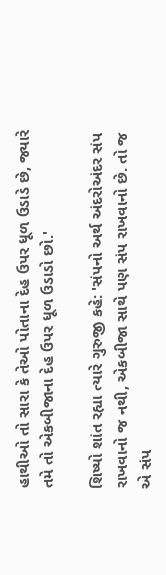હાથીઓ તો સારા કે તેઓ પોતાના દેહ ઉપર ધૂળ ઉડાડે છે, જ્યારે તમે તો એકબીજાના દેહ ઉપર ધૂળ ઉડાડો છો.'

શિષ્યો શાંત રહ્યા ત્યારે ગુરુજી કહે: 'સંપનો અર્થ અંદરોઅંદર સંપ રાખવાનો જ નથી, એકબીજા સાથે પણ સંપ રાખવાનો છે. તો જ એ સંપ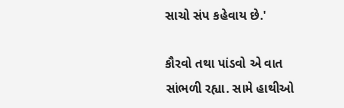સાચો સંપ કહેવાય છે.'

કૌરવો તથા પાંડવો એ વાત સાંભળી રહ્યા. સામે હાથીઓ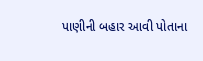પાણીની બહાર આવી પોતાના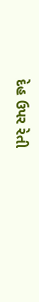દેહ ઉપર રેતી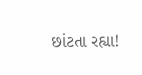છાંટતા રહ્યા!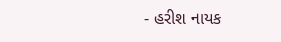- હરીશ નાયક